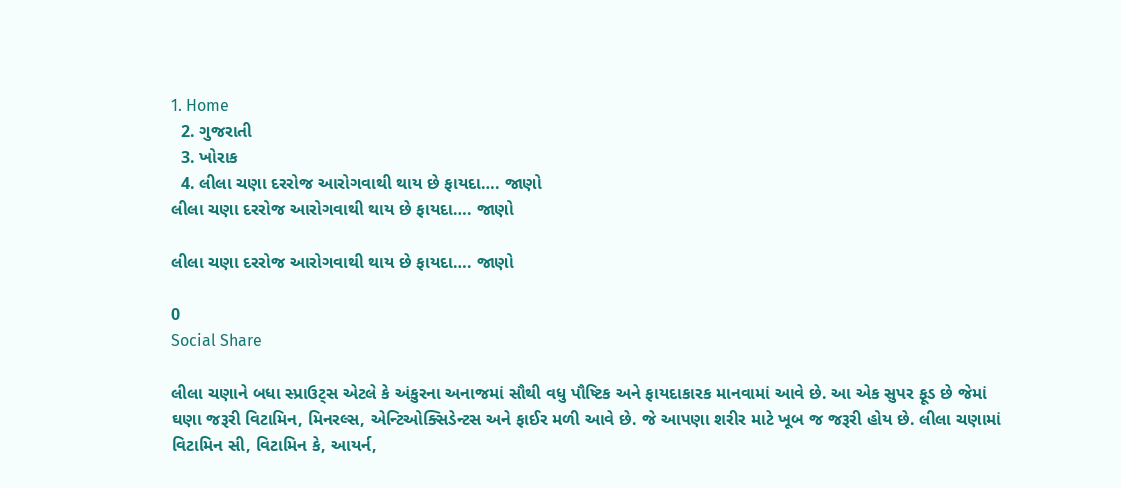1. Home
  2. ગુજરાતી
  3. ખોરાક
  4. લીલા ચણા દરરોજ આરોગવાથી થાય છે ફાયદા…. જાણો
લીલા ચણા દરરોજ આરોગવાથી થાય છે ફાયદા…. જાણો

લીલા ચણા દરરોજ આરોગવાથી થાય છે ફાયદા…. જાણો

0
Social Share

લીલા ચણાને બધા સ્પ્રાઉટ્સ એટલે કે અંકુરના અનાજમાં સૌથી વધુ પૌષ્ટિક અને ફાયદાકારક માનવામાં આવે છે. આ એક સુપર ફૂડ છે જેમાં ઘણા જરૂરી વિટામિન, મિનરલ્સ, એન્ટિઓક્સિડેન્ટસ અને ફાઈર મળી આવે છે. જે આપણા શરીર માટે ખૂબ જ જરૂરી હોય છે. લીલા ચણામાં વિટામિન સી, વિટામિન કે, આયર્ન,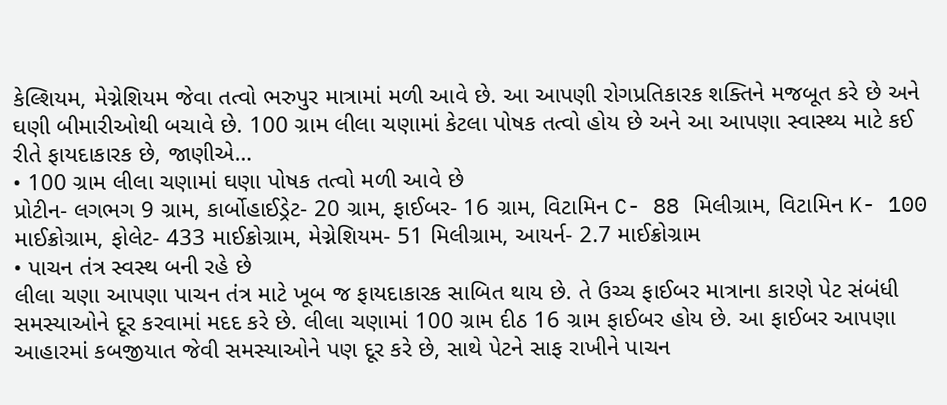કેલ્શિયમ, મેગ્નેશિયમ જેવા તત્વો ભરુપુર માત્રામાં મળી આવે છે. આ આપણી રોગપ્રતિકારક શક્તિને મજબૂત કરે છે અને ઘણી બીમારીઓથી બચાવે છે. 100 ગ્રામ લીલા ચણામાં કેટલા પોષક તત્વો હોય છે અને આ આપણા સ્વાસ્થ્ય માટે કઈ રીતે ફાયદાકારક છે, જાણીએ…
• 100 ગ્રામ લીલા ચણામાં ઘણા પોષક તત્વો મળી આવે છે
પ્રોટીન- લગભગ 9 ગ્રામ, કાર્બોહાઈડ્રેટ- 20 ગ્રામ, ફાઈબર- 16 ગ્રામ, વિટામિન C- 88 મિલીગ્રામ, વિટામિન K- 100 માઈક્રોગ્રામ, ફોલેટ- 433 માઈક્રોગ્રામ, મેગ્નેશિયમ- 51 મિલીગ્રામ, આયર્ન- 2.7 માઈક્રોગ્રામ
• પાચન તંત્ર સ્વસ્થ બની રહે છે
લીલા ચણા આપણા પાચન તંત્ર માટે ખૂબ જ ફાયદાકારક સાબિત થાય છે. તે ઉચ્ચ ફાઈબર માત્રાના કારણે પેટ સંબંધી સમસ્યાઓને દૂર કરવામાં મદદ કરે છે. લીલા ચણામાં 100 ગ્રામ દીઠ 16 ગ્રામ ફાઈબર હોય છે. આ ફાઈબર આપણા આહારમાં કબજીયાત જેવી સમસ્યાઓને પણ દૂર કરે છે, સાથે પેટને સાફ રાખીને પાચન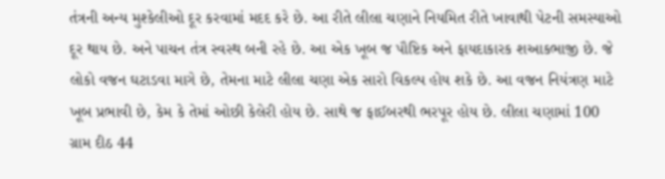તંત્રની અન્ય મુશ્કેલીઓ દૂર કરવામાં મદદ કરે છે. આ રીતે લીલા ચણાને નિયમિત રીતે ખાવાથી પેટની સમસ્યાઓ દૂર થાય છે. અને પાચન તંત્ર સ્વસ્થ બની રહે છે. આ એક ખૂબ જ પૌષ્ટિક અને ફાયદાકારક શઆકભાજી છે. જે લોકો વજન ઘટાડવા માગે છે, તેમના માટે લીલા ચણા એક સારો વિકલ્પ હોય શકે છે. આ વજન નિયંત્રણ માટે ખૂબ પ્રભાવી છે, કેમ કે તેમાં ઓછી કેલેરી હોય છે. સાથે જ ફાઈબરથી ભરપૂર હોય છે. લીલા ચણામાં 100 ગ્રામ દીઠ 44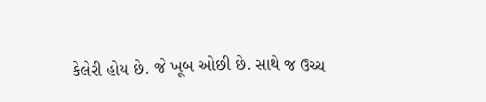કેલેરી હોય છે. જે ખૂબ ઓછી છે. સાથે જ ઉચ્ચ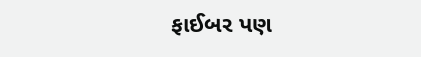ફાઈબર પણ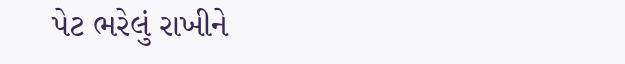પેટ ભરેલું રાખીને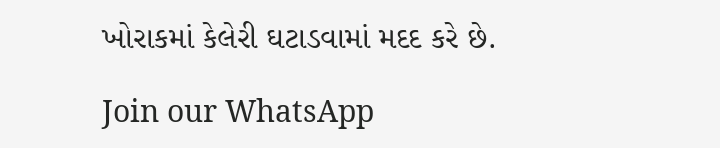ખોરાકમાં કેલેરી ઘટાડવામાં મદદ કરે છે.

Join our WhatsApp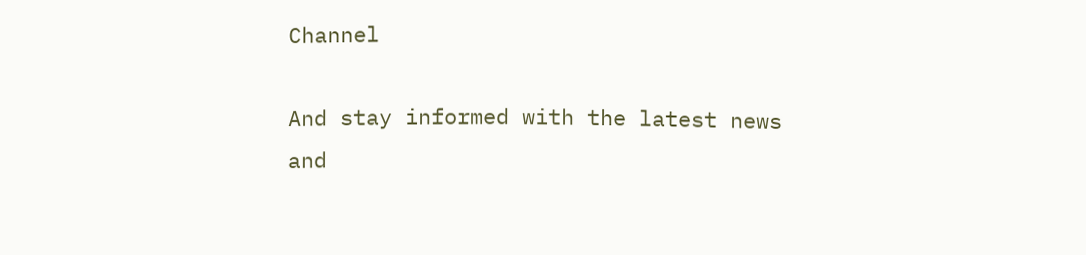Channel

And stay informed with the latest news and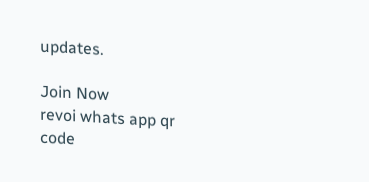updates.

Join Now
revoi whats app qr code